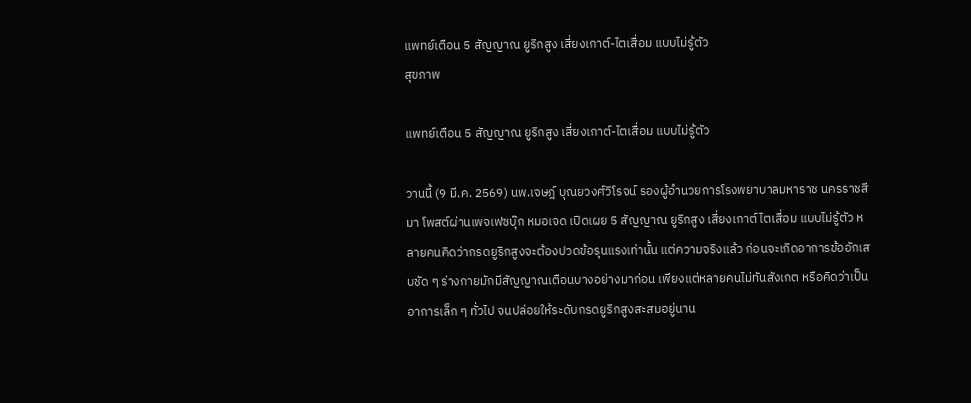แพทย์เตือน 5 สัญญาณ ยูริกสูง เสี่ยงเกาต์-ไตเสื่อม แบบไม่รู้ตัว
สุขภาพ

แพทย์เตือน 5 สัญญาณ ยูริกสูง เสี่ยงเกาต์-ไตเสื่อม แบบไม่รู้ตัว

วานนี้ (9 มี.ค. 2569) นพ.เจษฎ์ บุณยวงศ์วิโรจน์ รองผู้อำนวยการโรงพยาบาลมหาราช นครราชสีมา โพสต์ผ่านเพจเฟซบุ๊ก หมอเจด เปิดเผย 5 สัญญาณ ยูริกสูง เสี่ยงเกาต์ ไตเสื่อม แบบไม่รู้ตัว หลายคนคิดว่ากรดยูริกสูงจะต้องปวดข้อรุนแรงเท่านั้น แต่ความจริงแล้ว ก่อนจะเกิดอาการข้ออักเสบชัด ๆ ร่างกายมักมีสัญญาณเตือนบางอย่างมาก่อน เพียงแต่หลายคนไม่ทันสังเกต หรือคิดว่าเป็นอาการเล็ก ๆ ทั่วไป จนปล่อยให้ระดับกรดยูริกสูงสะสมอยู่นาน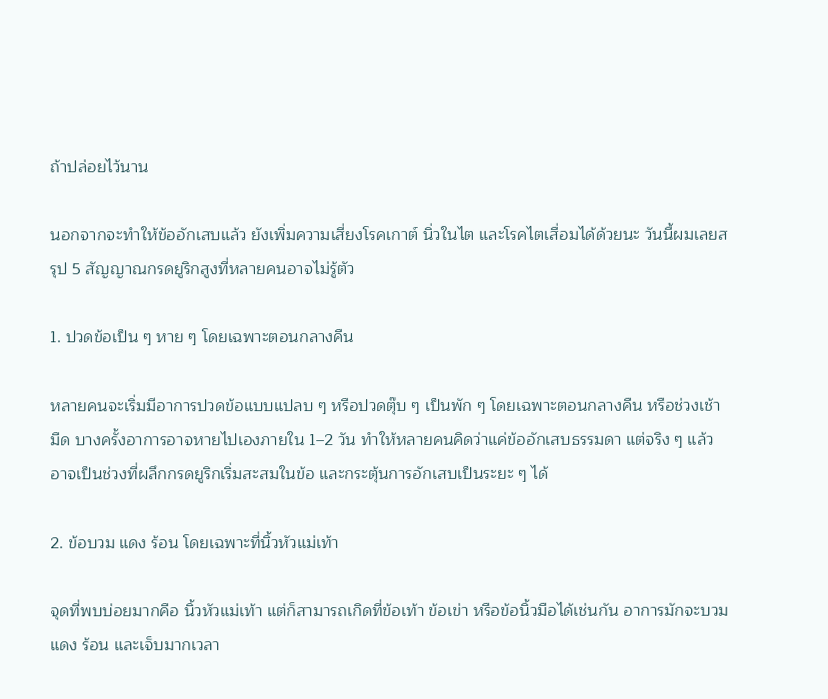ถ้าปล่อยไว้นาน

นอกจากจะทำให้ข้ออักเสบแล้ว ยังเพิ่มความเสี่ยงโรคเกาต์ นิ่วในไต และโรคไตเสื่อมได้ด้วยนะ วันนี้ผมเลยสรุป 5 สัญญาณกรดยูริกสูงที่หลายคนอาจไม่รู้ตัว

1. ปวดข้อเป็น ๆ หาย ๆ โดยเฉพาะตอนกลางคืน

หลายคนจะเริ่มมีอาการปวดข้อแบบแปลบ ๆ หรือปวดตุ๊บ ๆ เป็นพัก ๆ โดยเฉพาะตอนกลางคืน หรือช่วงเช้ามืด บางครั้งอาการอาจหายไปเองภายใน 1–2 วัน ทำให้หลายคนคิดว่าแค่ข้ออักเสบธรรมดา แต่จริง ๆ แล้วอาจเป็นช่วงที่ผลึกกรดยูริกเริ่มสะสมในข้อ และกระตุ้นการอักเสบเป็นระยะ ๆ ได้

2. ข้อบวม แดง ร้อน โดยเฉพาะที่นิ้วหัวแม่เท้า

จุดที่พบบ่อยมากคือ นิ้วหัวแม่เท้า แต่ก็สามารถเกิดที่ข้อเท้า ข้อเข่า หรือข้อนิ้วมือได้เช่นกัน อาการมักจะบวม แดง ร้อน และเจ็บมากเวลา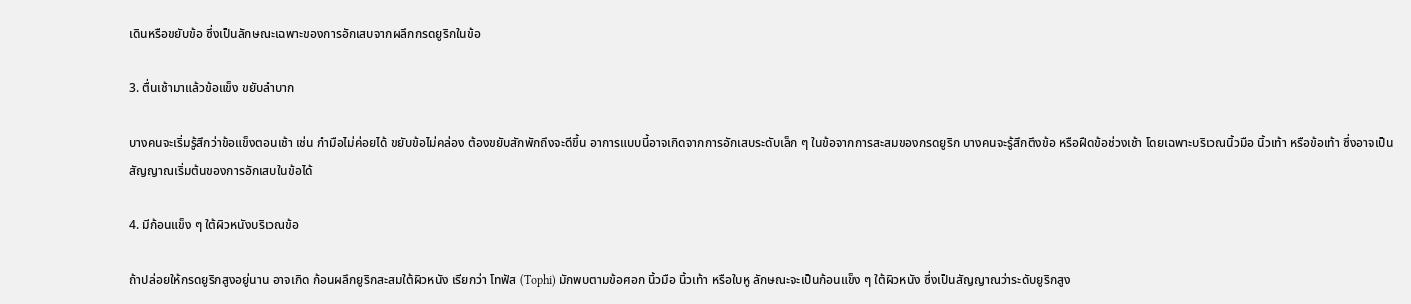เดินหรือขยับข้อ ซึ่งเป็นลักษณะเฉพาะของการอักเสบจากผลึกกรดยูริกในข้อ

3. ตื่นเช้ามาแล้วข้อแข็ง ขยับลำบาก

บางคนจะเริ่มรู้สึกว่าข้อแข็งตอนเช้า เช่น กำมือไม่ค่อยได้ ขยับข้อไม่คล่อง ต้องขยับสักพักถึงจะดีขึ้น อาการแบบนี้อาจเกิดจากการอักเสบระดับเล็ก ๆ ในข้อจากการสะสมของกรดยูริก บางคนจะรู้สึกตึงข้อ หรือฝืดข้อช่วงเช้า โดยเฉพาะบริเวณนิ้วมือ นิ้วเท้า หรือข้อเท้า ซึ่งอาจเป็นสัญญาณเริ่มต้นของการอักเสบในข้อได้

4. มีก้อนแข็ง ๆ ใต้ผิวหนังบริเวณข้อ

ถ้าปล่อยให้กรดยูริกสูงอยู่นาน อาจเกิด ก้อนผลึกยูริกสะสมใต้ผิวหนัง เรียกว่า โทฟัส (Tophi) มักพบตามข้อศอก นิ้วมือ นิ้วเท้า หรือใบหู ลักษณะจะเป็นก้อนแข็ง ๆ ใต้ผิวหนัง ซึ่งเป็นสัญญาณว่าระดับยูริกสูง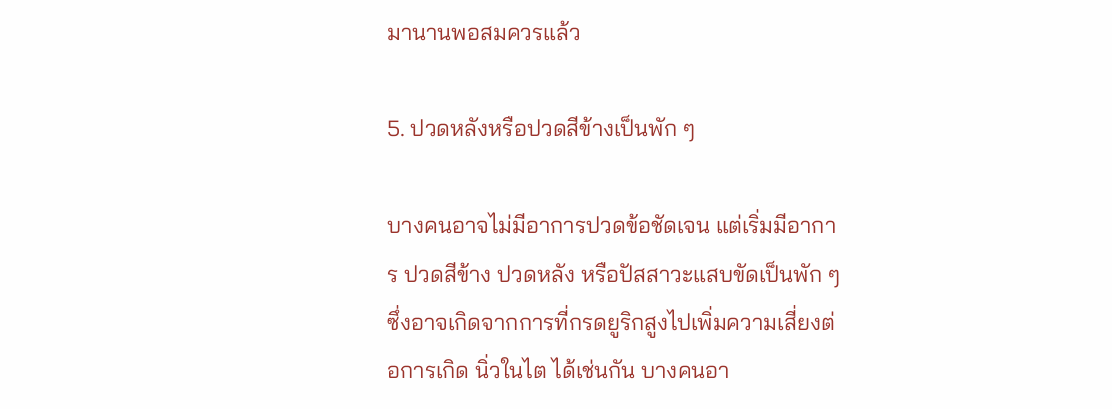มานานพอสมควรแล้ว

5. ปวดหลังหรือปวดสีข้างเป็นพัก ๆ

บางคนอาจไม่มีอาการปวดข้อชัดเจน แต่เริ่มมีอาการ ปวดสีข้าง ปวดหลัง หรือปัสสาวะแสบขัดเป็นพัก ๆ ซึ่งอาจเกิดจากการที่กรดยูริกสูงไปเพิ่มความเสี่ยงต่อการเกิด นิ่วในไต ได้เช่นกัน บางคนอา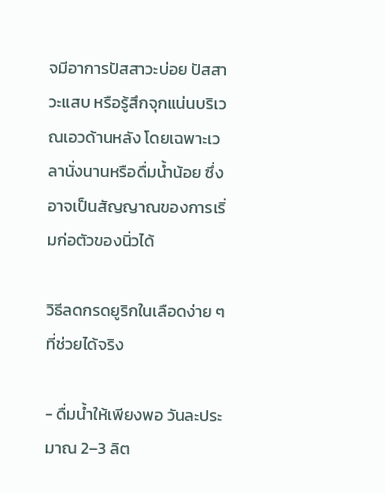จมีอาการปัสสาวะบ่อย ปัสสาวะแสบ หรือรู้สึกจุกแน่นบริเวณเอวด้านหลัง โดยเฉพาะเวลานั่งนานหรือดื่มน้ำน้อย ซึ่งอาจเป็นสัญญาณของการเริ่มก่อตัวของนิ่วได้

วิธีลดกรดยูริกในเลือดง่าย ๆ ที่ช่วยได้จริง

- ดื่มน้ำให้เพียงพอ วันละประมาณ 2–3 ลิต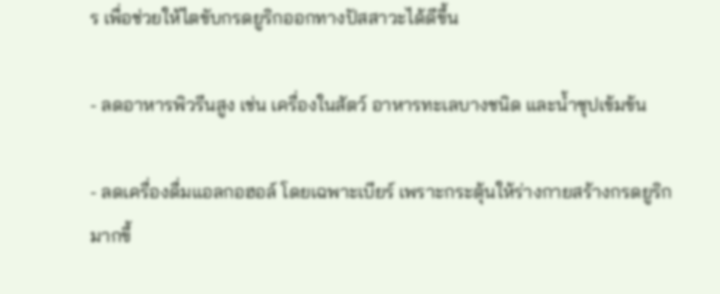ร เพื่อช่วยให้ไตขับกรดยูริกออกทางปัสสาวะได้ดีขึ้น

- ลดอาหารพิวรีนสูง เช่น เครื่องในสัตว์ อาหารทะเลบางชนิด และน้ำซุปเข้มข้น

- ลดเครื่องดื่มแอลกอฮอล์ โดยเฉพาะเบียร์ เพราะกระตุ้นให้ร่างกายสร้างกรดยูริกมากขึ้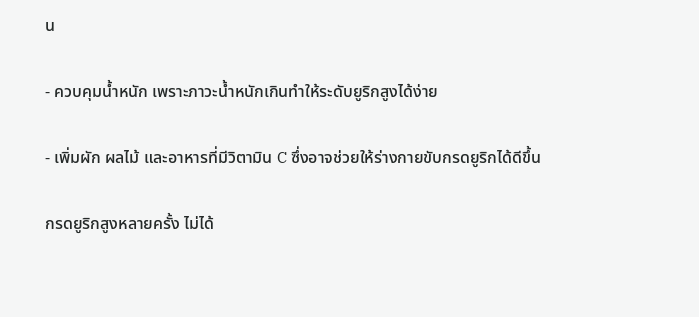น

- ควบคุมน้ำหนัก เพราะภาวะน้ำหนักเกินทำให้ระดับยูริกสูงได้ง่าย

- เพิ่มผัก ผลไม้ และอาหารที่มีวิตามิน C ซึ่งอาจช่วยให้ร่างกายขับกรดยูริกได้ดีขึ้น

กรดยูริกสูงหลายครั้ง ไม่ได้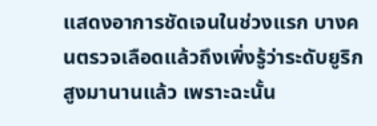แสดงอาการชัดเจนในช่วงแรก บางคนตรวจเลือดแล้วถึงเพิ่งรู้ว่าระดับยูริกสูงมานานแล้ว เพราะฉะนั้น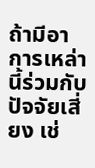ถ้ามีอาการเหล่านี้ร่วมกับปัจจัยเสี่ยง เช่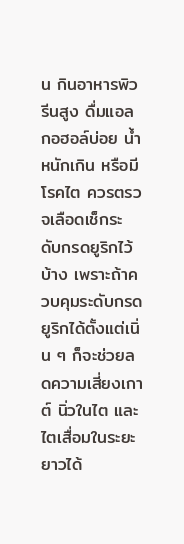น กินอาหารพิวรีนสูง ดื่มแอลกอฮอล์บ่อย น้ำหนักเกิน หรือมีโรคไต ควรตรวจเลือดเช็กระดับกรดยูริกไว้บ้าง เพราะถ้าควบคุมระดับกรดยูริกได้ตั้งแต่เนิ่น ๆ ก็จะช่วยลดความเสี่ยงเกาต์ นิ่วในไต และไตเสื่อมในระยะยาวได้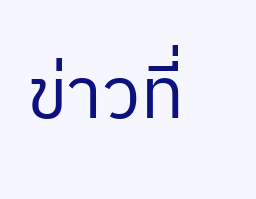ข่าวที่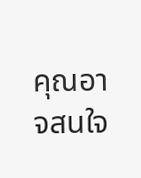คุณอาจสนใจ